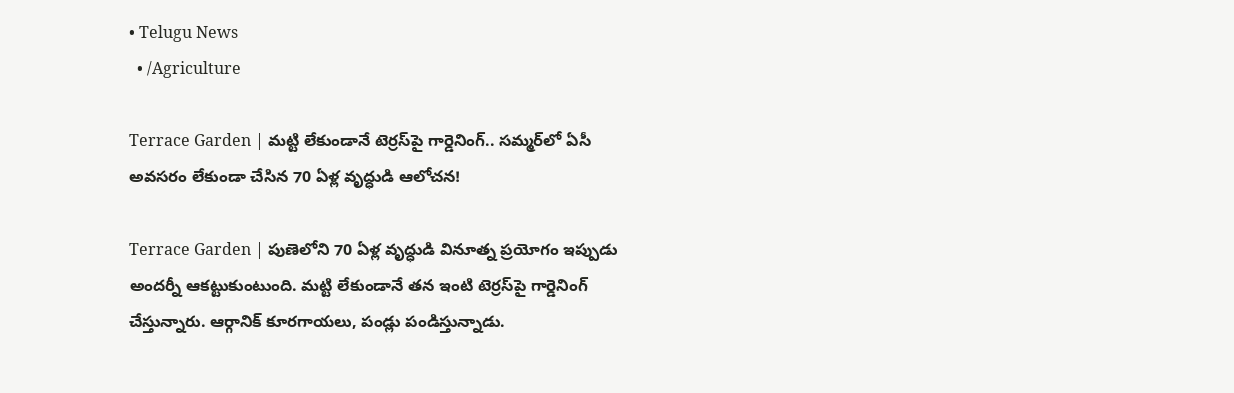• Telugu News
  • /Agriculture

Terrace Garden | మట్టి లేకుండానే టెర్రస్‌పై గార్డెనింగ్.. సమ్మర్‌లో ఏసీ అవసరం లేకుండా చేసిన 70 ఏళ్ల వృద్ధుడి ఆలోచన!

Terrace Garden | పుణెలోని 70 ఏళ్ల వృద్ధుడి వినూత్న ప్రయోగం ఇప్పుడు అందర్నీ ఆకట్టుకుంటుంది. మట్టి లేకుండానే తన ఇంటి టెర్రస్‌పై గార్డెనింగ్ చేస్తున్నారు. ఆర్గానిక్ కూరగాయలు, పండ్లు పండిస్తున్నాడు.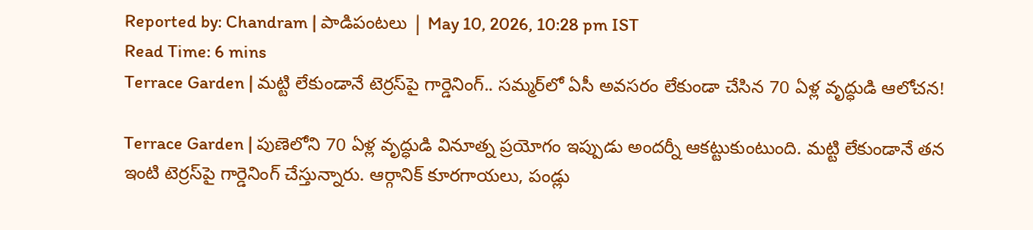Reported by: Chandram | పాడిపంటలు | May 10, 2026, 10:28 pm IST
Read Time: 6 mins
Terrace Garden | మట్టి లేకుండానే టెర్రస్‌పై గార్డెనింగ్.. సమ్మర్‌లో ఏసీ అవసరం లేకుండా చేసిన 70 ఏళ్ల వృద్ధుడి ఆలోచన!

Terrace Garden | పుణెలోని 70 ఏళ్ల వృద్ధుడి వినూత్న ప్రయోగం ఇప్పుడు అందర్నీ ఆకట్టుకుంటుంది. మట్టి లేకుండానే తన ఇంటి టెర్రస్‌పై గార్డెనింగ్ చేస్తున్నారు. ఆర్గానిక్ కూరగాయలు, పండ్లు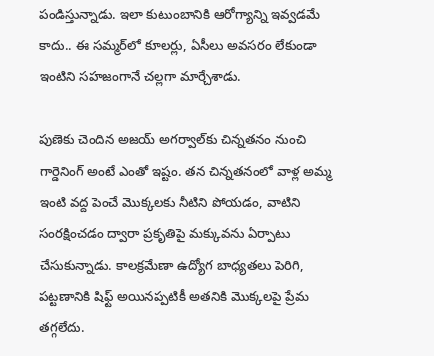పండిస్తున్నాడు. ఇలా కుటుంబానికి ఆరోగ్యాన్ని ఇవ్వడమే కాదు.. ఈ సమ్మర్‌లో కూలర్లు, ఏసీలు అవసరం లేకుండా ఇంటిని సహజంగానే చల్లగా మార్చేశాడు.

పుణెకు చెందిన అజయ్ అగర్వాల్‌కు చిన్నతనం నుంచి గార్డెనింగ్ అంటే ఎంతో ఇష్టం. తన చిన్నతనంలో వాళ్ల అమ్మ ఇంటి వద్ద పెంచే మొక్కలకు నీటిని పోయడం, వాటిని సంరక్షించడం ద్వారా ప్రకృతిపై మక్కువను ఏర్పాటు చేసుకున్నాడు. కాలక్రమేణా ఉద్యోగ బాధ్యతలు పెరిగి, పట్టణానికి షిఫ్ట్ అయినప్పటికీ అతనికి మొక్కలపై ప్రేమ తగ్గలేదు.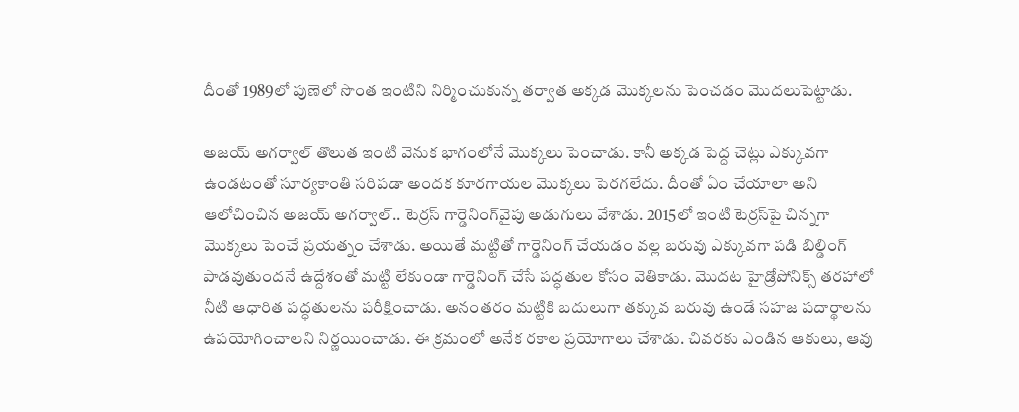దీంతో 1989లో పుణెలో సొంత ఇంటిని నిర్మించుకున్న తర్వాత అక్కడ మొక్కలను పెంచడం మొదలుపెట్టాడు.

అజయ్ అగర్వాల్ తొలుత ఇంటి వెనుక భాగంలోనే మొక్కలు పెంచాడు. కానీ అక్కడ పెద్ద చెట్లు ఎక్కువగా ఉండటంతో సూర్యకాంతి సరిపడా అందక కూరగాయల మొక్కలు పెరగలేదు. దీంతో ఏం చేయాలా అని ఆలోచించిన అజయ్ అగర్వాల్.. టెర్రస్ గార్డెనింగ్‌వైపు అడుగులు వేశాడు. 2015లో ఇంటి టెర్రస్‌పై చిన్నగా మొక్కలు పెంచే ప్రయత్నం చేశాడు. అయితే మట్టితో గార్డెనింగ్ చేయడం వల్ల బరువు ఎక్కువగా పడి బిల్డింగ్ పాడవుతుందనే ఉద్దేశంతో మట్టి లేకుండా గార్డెనింగ్ చేసే పద్ధతుల కోసం వెతికాడు. మొదట హైడ్రోపోనిక్స్ తరహాలో నీటి ఆధారిత పద్ధతులను పరీక్షించాడు. అనంతరం మట్టికి బదులుగా తక్కువ బరువు ఉండే సహజ పదార్థాలను ఉపయోగించాలని నిర్ణయించాడు. ఈ క్రమంలో అనేక రకాల ప్రయోగాలు చేశాడు. చివరకు ఎండిన ఆకులు, ఆవు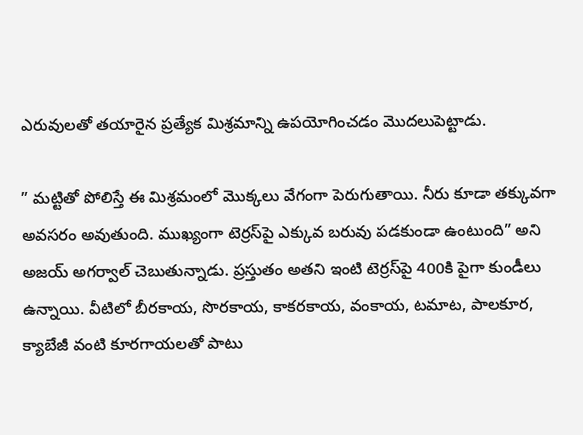ఎరువులతో తయారైన ప్రత్యేక మిశ్రమాన్ని ఉపయోగించడం మొదలుపెట్టాడు.

” మట్టితో పోలిస్తే ఈ మిశ్రమంలో మొక్కలు వేగంగా పెరుగుతాయి. నీరు కూడా తక్కువగా అవసరం అవుతుంది. ముఖ్యంగా టెర్రస్‌పై ఎక్కువ బరువు పడకుండా ఉంటుంది” అని అజయ్ అగర్వాల్ చెబుతున్నాడు. ప్రస్తుతం అతని ఇంటి టెర్రస్‌పై 400కి పైగా కుండీలు ఉన్నాయి. వీటిలో బీరకాయ, సొరకాయ, కాకరకాయ, వంకాయ, టమాట, పాలకూర, క్యాబేజీ వంటి కూరగాయలతో పాటు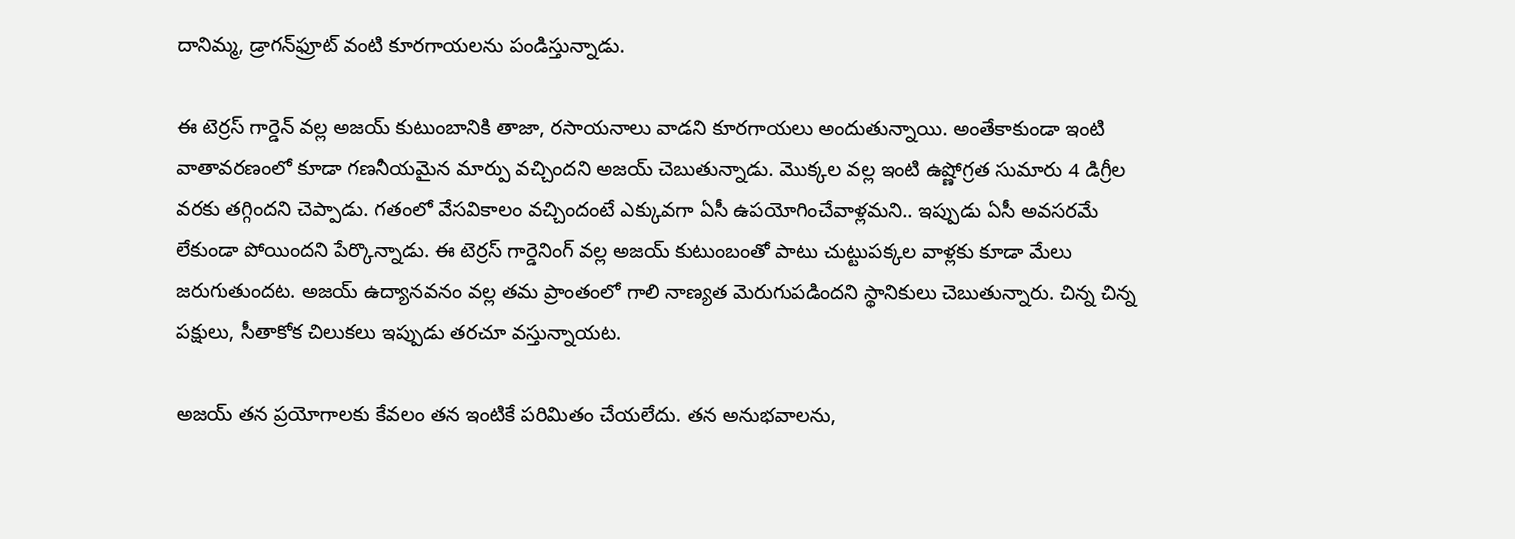దానిమ్మ, డ్రాగన్‌ఫ్రూట్ వంటి కూరగాయలను పండిస్తున్నాడు.

ఈ టెర్రస్ గార్డెన్ వల్ల అజయ్ కుటుంబానికి తాజా, రసాయనాలు వాడని కూరగాయలు అందుతున్నాయి. అంతేకాకుండా ఇంటి వాతావరణంలో కూడా గణనీయమైన మార్పు వచ్చిందని అజయ్ చెబుతున్నాడు. మొక్కల వల్ల ఇంటి ఉష్ణోగ్రత సుమారు 4 డిగ్రీల వరకు తగ్గిందని చెప్పాడు. గతంలో వేసవికాలం వచ్చిందంటే ఎక్కువగా ఏసీ ఉపయోగించేవాళ్లమని.. ఇప్పుడు ఏసీ అవసరమే లేకుండా పోయిందని పేర్కొన్నాడు. ఈ టెర్రస్ గార్డెనింగ్ వల్ల అజయ్ కుటుంబంతో పాటు చుట్టుపక్కల వాళ్లకు కూడా మేలు జరుగుతుందట. అజయ్ ఉద్యానవనం వల్ల తమ ప్రాంతంలో గాలి నాణ్యత మెరుగుపడిందని స్థానికులు చెబుతున్నారు. చిన్న చిన్న పక్షులు, సీతాకోక చిలుకలు ఇప్పుడు తరచూ వస్తున్నాయట.

అజయ్ తన ప్రయోగాలకు కేవలం తన ఇంటికే పరిమితం చేయలేదు. తన అనుభవాలను,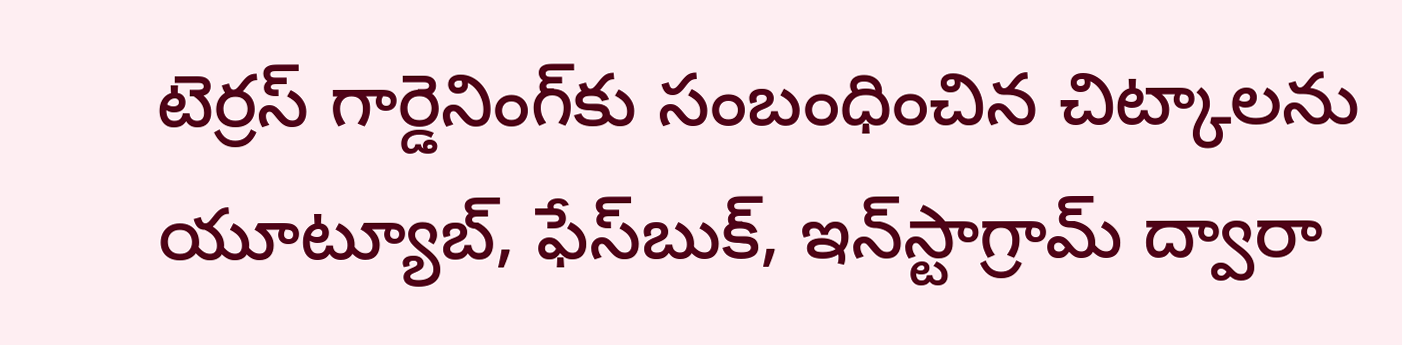టెర్రస్ గార్డెనింగ్‌కు సంబంధించిన చిట్కాలను యూట్యూబ్, ఫేస్‌బుక్, ఇన్‌స్టాగ్రామ్ ద్వారా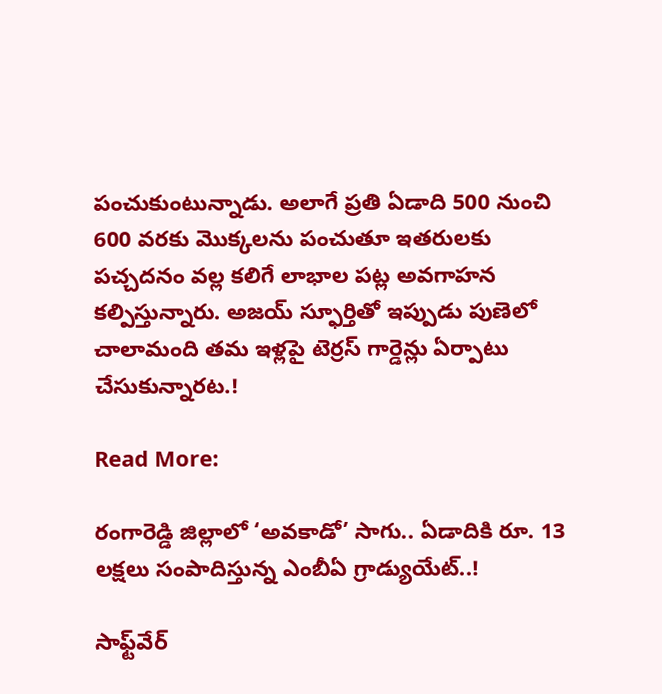పంచుకుంటున్నాడు. అలాగే ప్రతి ఏడాది 500 నుంచి 600 వరకు మొక్కలను పంచుతూ ఇతరులకు పచ్చదనం వల్ల కలిగే లాభాల పట్ల అవగాహన కల్పిస్తున్నారు. అజయ్ స్ఫూర్తితో ఇప్పుడు పుణెలో చాలామంది తమ ఇళ్లపై టెర్రస్ గార్డెన్లు ఏర్పాటు చేసుకున్నారట.!

Read More:

రంగారెడ్డి జిల్లాలో ‘అవ‌కాడో’ సాగు.. ఏడాదికి రూ. 13 ల‌క్ష‌లు సంపాదిస్తున్న ఎంబీఏ గ్రాడ్యుయేట్..!

సాఫ్ట్‌వేర్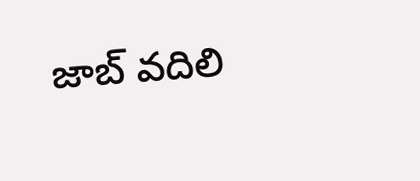జాబ్ వదిలి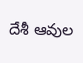దేశీ ఆవుల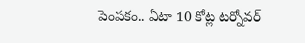పెంపకం.. ఏటా 10 కోట్ల టర్నోవర్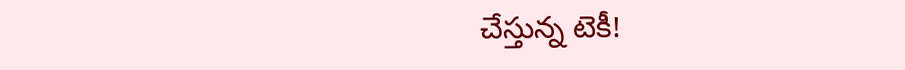చేస్తున్న టెకీ!